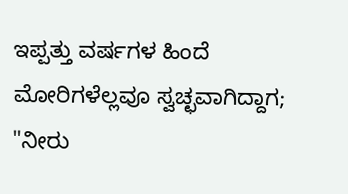ಇಪ್ಪತ್ತು ವರ್ಷಗಳ ಹಿಂದೆ ಮೋರಿಗಳೆಲ್ಲವೂ ಸ್ವಚ್ಛವಾಗಿದ್ದಾಗ; "ನೀರು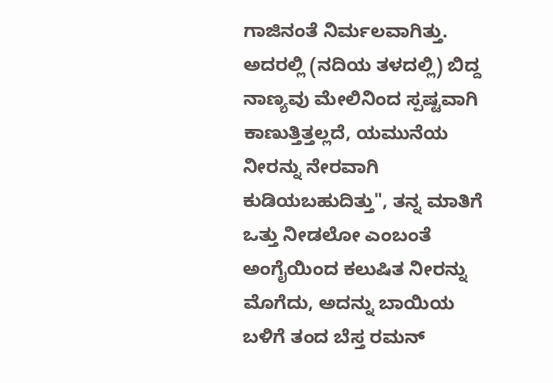ಗಾಜಿನಂತೆ ನಿರ್ಮಲವಾಗಿತ್ತು. ಅದರಲ್ಲಿ (ನದಿಯ ತಳದಲ್ಲಿ) ಬಿದ್ದ ನಾಣ್ಯವು ಮೇಲಿನಿಂದ ಸ್ಪಷ್ಟವಾಗಿ ಕಾಣುತ್ತಿತ್ತಲ್ಲದೆ, ಯಮುನೆಯ ನೀರನ್ನು ನೇರವಾಗಿ ಕುಡಿಯಬಹುದಿತ್ತು", ತನ್ನ ಮಾತಿಗೆ ಒತ್ತು ನೀಡಲೋ ಎಂಬಂತೆ ಅಂಗೈಯಿಂದ ಕಲುಷಿತ ನೀರನ್ನು ಮೊಗೆದು, ಅದನ್ನು ಬಾಯಿಯ ಬಳಿಗೆ ತಂದ ಬೆಸ್ತ ರಮನ್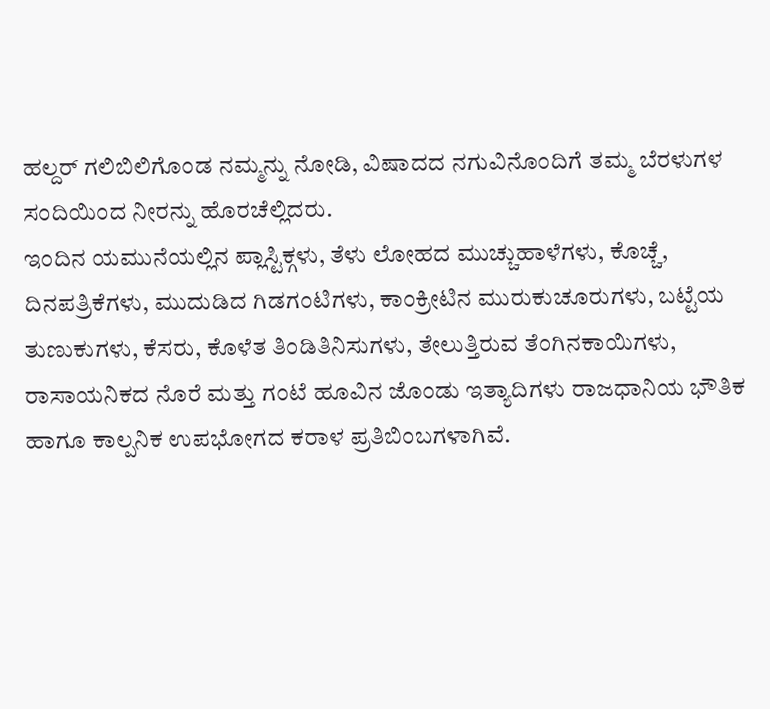ಹಲ್ದರ್ ಗಲಿಬಿಲಿಗೊಂಡ ನಮ್ಮನ್ನು ನೋಡಿ, ವಿಷಾದದ ನಗುವಿನೊಂದಿಗೆ ತಮ್ಮ ಬೆರಳುಗಳ ಸಂದಿಯಿಂದ ನೀರನ್ನು ಹೊರಚೆಲ್ಲಿದರು.
ಇಂದಿನ ಯಮುನೆಯಲ್ಲಿನ ಪ್ಲಾಸ್ಟಿಕ್ಗಳು, ತೆಳು ಲೋಹದ ಮುಚ್ಚುಹಾಳೆಗಳು, ಕೊಚ್ಚೆ, ದಿನಪತ್ರಿಕೆಗಳು, ಮುದುಡಿದ ಗಿಡಗಂಟಿಗಳು, ಕಾಂಕ್ರೀಟಿನ ಮುರುಕುಚೂರುಗಳು, ಬಟ್ಟೆಯ ತುಣುಕುಗಳು, ಕೆಸರು, ಕೊಳೆತ ತಿಂಡಿತಿನಿಸುಗಳು, ತೇಲುತ್ತಿರುವ ತೆಂಗಿನಕಾಯಿಗಳು, ರಾಸಾಯನಿಕದ ನೊರೆ ಮತ್ತು ಗಂಟೆ ಹೂವಿನ ಜೊಂಡು ಇತ್ಯಾದಿಗಳು ರಾಜಧಾನಿಯ ಭೌತಿಕ ಹಾಗೂ ಕಾಲ್ಪನಿಕ ಉಪಭೋಗದ ಕರಾಳ ಪ್ರತಿಬಿಂಬಗಳಾಗಿವೆ.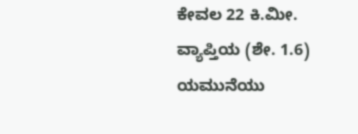ಕೇವಲ 22 ಕಿ.ಮೀ. ವ್ಯಾಪ್ತಿಯ (ಶೇ. 1.6) ಯಮುನೆಯು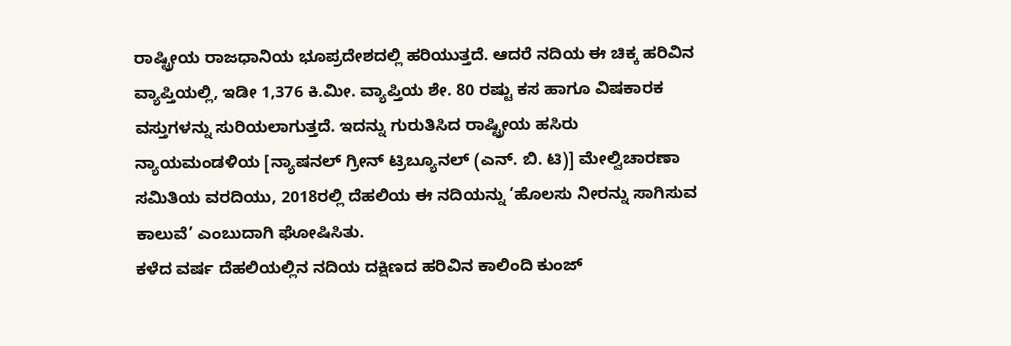ರಾಷ್ಟ್ರೀಯ ರಾಜಧಾನಿಯ ಭೂಪ್ರದೇಶದಲ್ಲಿ ಹರಿಯುತ್ತದೆ. ಆದರೆ ನದಿಯ ಈ ಚಿಕ್ಕ ಹರಿವಿನ ವ್ಯಾಪ್ತಿಯಲ್ಲಿ, ಇಡೀ 1,376 ಕಿ.ಮೀ. ವ್ಯಾಪ್ತಿಯ ಶೇ. 80 ರಷ್ಟು ಕಸ ಹಾಗೂ ವಿಷಕಾರಕ ವಸ್ತುಗಳನ್ನು ಸುರಿಯಲಾಗುತ್ತದೆ. ಇದನ್ನು ಗುರುತಿಸಿದ ರಾಷ್ಟ್ರೀಯ ಹಸಿರು ನ್ಯಾಯಮಂಡಳಿಯ [ನ್ಯಾಷನಲ್ ಗ್ರೀನ್ ಟ್ರಿಬ್ಯೂನಲ್ (ಎನ್. ಬಿ. ಟಿ)] ಮೇಲ್ವಿಚಾರಣಾ ಸಮಿತಿಯ ವರದಿಯು, 2018ರಲ್ಲಿ ದೆಹಲಿಯ ಈ ನದಿಯನ್ನು ‘ಹೊಲಸು ನೀರನ್ನು ಸಾಗಿಸುವ ಕಾಲುವೆ’ ಎಂಬುದಾಗಿ ಘೋಷಿಸಿತು.
ಕಳೆದ ವರ್ಷ ದೆಹಲಿಯಲ್ಲಿನ ನದಿಯ ದಕ್ಷಿಣದ ಹರಿವಿನ ಕಾಲಿಂದಿ ಕುಂಜ್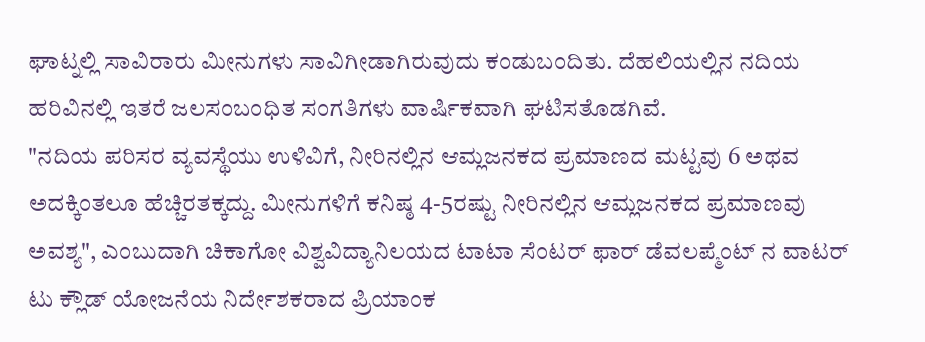ಘಾಟ್ನಲ್ಲಿ ಸಾವಿರಾರು ಮೀನುಗಳು ಸಾವಿಗೀಡಾಗಿರುವುದು ಕಂಡುಬಂದಿತು. ದೆಹಲಿಯಲ್ಲಿನ ನದಿಯ ಹರಿವಿನಲ್ಲಿ ಇತರೆ ಜಲಸಂಬಂಧಿತ ಸಂಗತಿಗಳು ವಾರ್ಷಿಕವಾಗಿ ಘಟಿಸತೊಡಗಿವೆ.
"ನದಿಯ ಪರಿಸರ ವ್ಯವಸ್ಥೆಯು ಉಳಿವಿಗೆ, ನೀರಿನಲ್ಲಿನ ಆಮ್ಲಜನಕದ ಪ್ರಮಾಣದ ಮಟ್ಟವು 6 ಅಥವ ಅದಕ್ಕಿಂತಲೂ ಹೆಚ್ಚಿರತಕ್ಕದ್ದು. ಮೀನುಗಳಿಗೆ ಕನಿಷ್ಠ 4-5ರಷ್ಟು ನೀರಿನಲ್ಲಿನ ಆಮ್ಲಜನಕದ ಪ್ರಮಾಣವು ಅವಶ್ಯ", ಎಂಬುದಾಗಿ ಚಿಕಾಗೋ ವಿಶ್ವವಿದ್ಯಾನಿಲಯದ ಟಾಟಾ ಸೆಂಟರ್ ಫಾರ್ ಡೆವಲಪ್ಮೆಂಟ್ ನ ವಾಟರ್ ಟು ಕ್ಲೌಡ್ ಯೋಜನೆಯ ನಿರ್ದೇಶಕರಾದ ಪ್ರಿಯಾಂಕ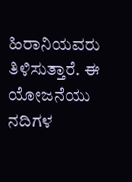ಹಿರಾನಿಯವರು ತಿಳಿಸುತ್ತಾರೆ. ಈ ಯೋಜನೆಯು ನದಿಗಳ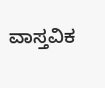ವಾಸ್ತವಿಕ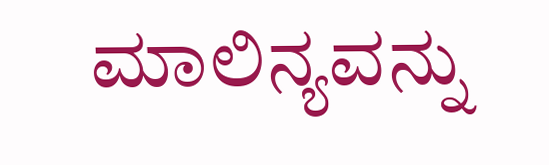ಮಾಲಿನ್ಯವನ್ನು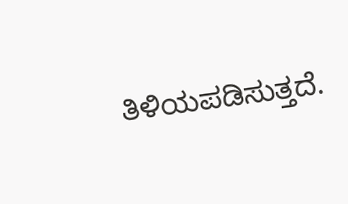ತಿಳಿಯಪಡಿಸುತ್ತದೆ.